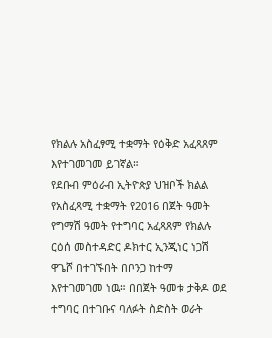የክልሉ አስፈፃሚ ተቋማት የዕቅድ አፈጻጸም እየተገመገመ ይገኛል።
የደቡብ ምዕራብ ኢትዮጵያ ህዝቦች ክልል የአስፈጻሚ ተቋማት የ2016 በጀት ዓመት የግማሽ ዓመት የተግባር አፈጻጸም የክልሉ ርዕሰ መስተዳድር ዶክተር ኢንጂነር ነጋሽ ዋጌሾ በተገኙበት በቦንጋ ከተማ እየተገመገመ ነዉ። በበጀት ዓመቱ ታቅዶ ወደ ተግባር በተገቡና ባለፉት ስድስት ወራት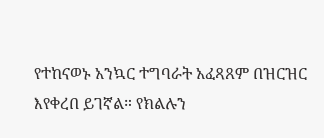የተከናወኑ አንኳር ተግባራት አፈጻጸም በዝርዝር እየቀረበ ይገኛል። የክልሉን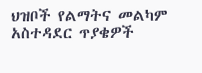ህዝቦች የልማትና መልካም አስተዳደር ጥያቄዎች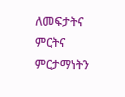ለመፍታትና ምርትና ምርታማነትን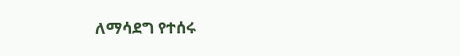ለማሳደግ የተሰሩ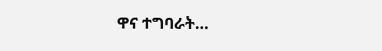ዋና ተግባራት…